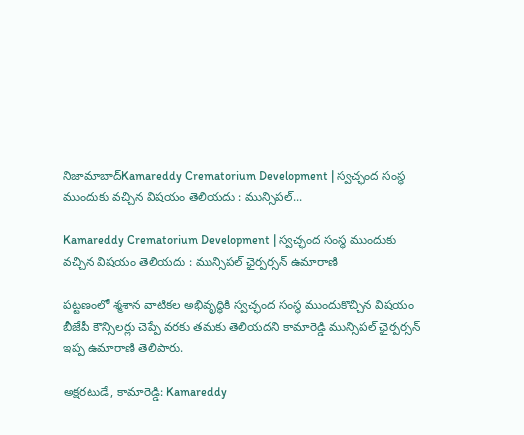నిజామాబాద్Kamareddy Crematorium Development | స్వచ్ఛంద సంస్థ ముందుకు వచ్చిన విషయం తెలియదు : మున్సిపల్...

Kamareddy Crematorium Development | స్వచ్ఛంద సంస్థ ముందుకు వచ్చిన విషయం తెలియదు : మున్సిపల్ ఛైర్పర్సన్ ఉమారాణి

పట్టణంలో శ్మశాన వాటికల అభివృద్ధికి స్వచ్ఛంద సంస్థ ముందుకొచ్చిన విషయం బీజేపీ కౌన్సిలర్లు చెప్పే వరకు తమకు తెలియదని కామారెడ్డి మున్సిపల్ ఛైర్పర్సన్ ఇప్ప ఉమారాణి తెలిపారు.

అక్షరటుడే, కామారెడ్డి: Kamareddy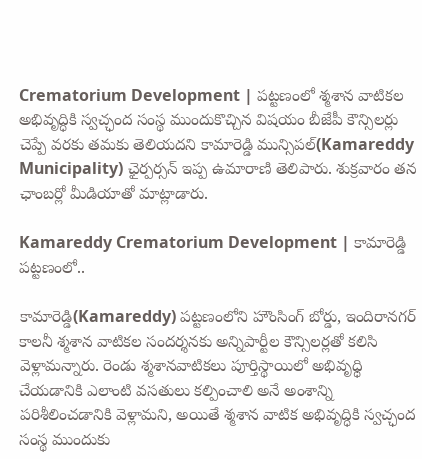Crematorium Development | పట్టణంలో శ్మశాన వాటికల అభివృద్ధికి స్వచ్ఛంద సంస్థ ముందుకొచ్చిన విషయం బీజేపీ కౌన్సిలర్లు చెప్పే వరకు తమకు తెలియదని కామారెడ్డి మున్సిపల్(Kamareddy Municipality) ఛైర్పర్సన్ ఇప్ప ఉమారాణి తెలిపారు. శుక్రవారం తన ఛాంబర్లో మీడియాతో మాట్లాడారు.

Kamareddy Crematorium Development | కామారెడ్డి పట్టణంలో..

కామారెడ్డి(Kamareddy) పట్టణంలోని హౌంసింగ్ బోర్డు, ఇందిరానగర్ కాలనీ శ్మశాన వాటికల సందర్శనకు అన్నిపార్టీల కౌన్సిలర్లతో కలిసి వెళ్లామన్నారు. రెండు శ్మశానవాటికలు పూర్తిస్థాయిలో అభివృధ్ధి చేయడానికి ఎలాంటి వసతులు కల్పించాలి అనే అంశాన్ని పరిశీలించడానికి వెళ్లామని, అయితే శ్మశాన వాటిక అభివృద్ధికి స్వచ్ఛంద సంస్థ ముందుకు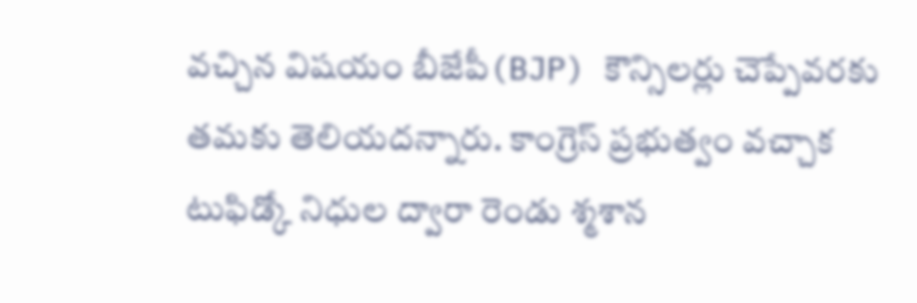వచ్చిన విషయం బీజేపీ(BJP) కౌన్సిలర్లు చెప్పేవరకు తమకు తెలియదన్నారు. కాంగ్రెస్ ప్రభుత్వం వచ్చాక టుఫిడ్కో నిధుల ద్వారా రెండు శ్మశాన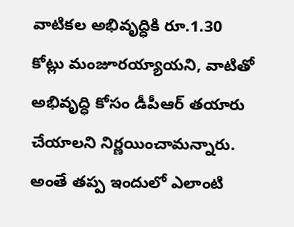వాటికల అభివృద్ధికి రూ.1.30 కోట్లు మంజూరయ్యాయని, వాటితో అభివృద్ధి కోసం డీపీఆర్ తయారు చేయాలని నిర్ణయించామన్నారు. అంతే తప్ప ఇందులో ఎలాంటి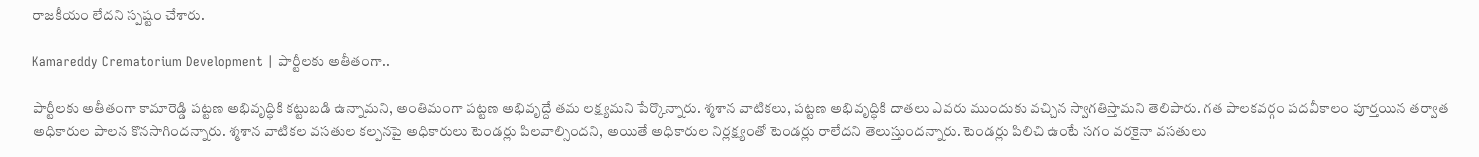రాజకీయం లేదని స్పష్టం చేశారు.

Kamareddy Crematorium Development | పార్టీలకు అతీతంగా..

పార్టీలకు అతీతంగా కామారెడ్డి పట్టణ అభివృద్ధికి కట్టుబడి ఉన్నామని, అంతిమంగా పట్టణ అభివృద్దే తమ లక్ష్యమని పేర్కొన్నారు. శ్మశాన వాటికలు, పట్టణ అభివృద్ధికి దాతలు ఎవరు ముందుకు వచ్చిన స్వాగతిస్తామని తెలిపారు. గత పాలకవర్గం పదవీకాలం పూర్తయిన తర్వాత అధికారుల పాలన కొనసాగిందన్నారు. శ్మశాన వాటికల వసతుల కల్పనపై అధికారులు టెండర్లు పిలవాల్సిందని, అయితే అధికారుల నిర్లక్ష్యంతో టెండర్లు రాలేదని తెలుస్తుందన్నారు. టెండర్లు పిలిచి ఉంటే సగం వరకైనా వసతులు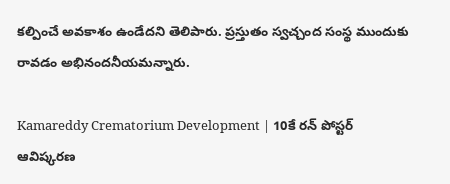కల్పించే అవకాశం ఉండేదని తెలిపారు. ప్రస్తుతం స్వచ్చంద సంస్థ ముందుకు రావడం అభినందనీయమన్నారు.

Kamareddy Crematorium Development | 10కే రన్ పోస్టర్ ఆవిష్కరణ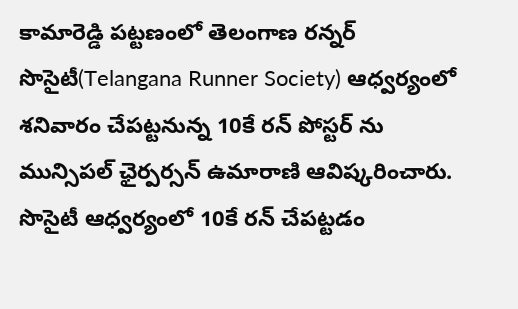కామారెడ్డి పట్టణంలో తెలంగాణ రన్నర్ సొసైటీ(Telangana Runner Society) ఆధ్వర్యంలో శనివారం చేపట్టనున్న 10కే రన్ పోస్టర్ ను మున్సిపల్ ఛైర్పర్సన్ ఉమారాణి ఆవిష్కరించారు. సొసైటీ ఆధ్వర్యంలో 10కే రన్ చేపట్టడం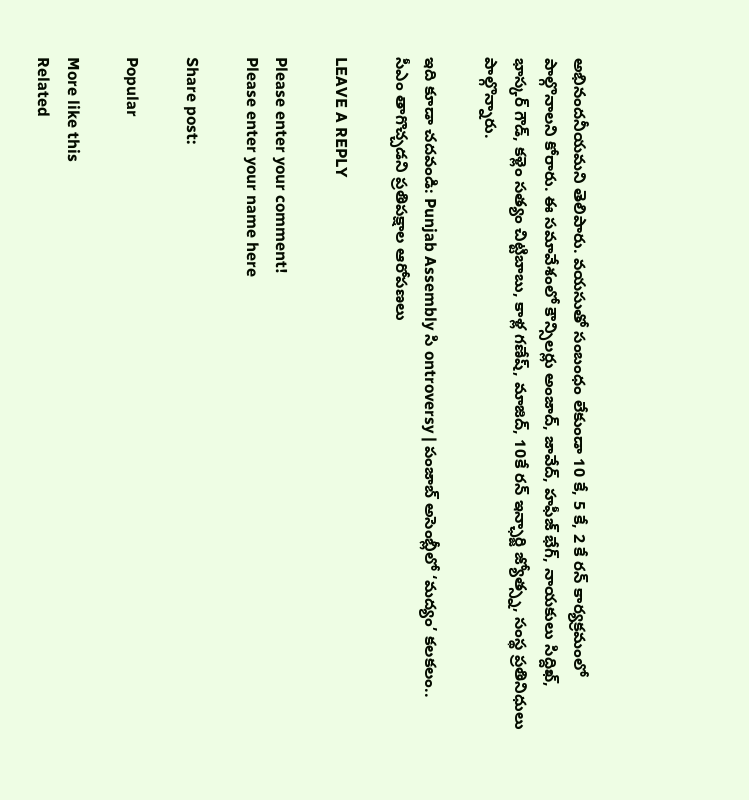అభినందనీయమని తెలిపారు. వయసుతో సంబంధం లేకుండా 10 కే, 5 కే, 2 కే రన్ కార్యక్రమంలో పాల్గొనాలని కోరారు. ఈ సమావేశంలో కౌన్సిలర్లు అంజాద్, జావేద్, హఫీజ్ భేగ్, నాయకులు సిద్దిఖ్, భాస్కర్ గౌడ్, కళ్లెం సత్యం చిట్టిబాబు, కాళ్ల గణేష్, మాజిద్, 10కే రన్ ఇన్ఛార్జి జ్యోత్స్న, సంస్థ ప్రతినిధులు పాల్గొన్నారు.

ఇది కూడా చదవండి: Punjab Assembly సి ontroversy | పంజాబ్ అసెంబ్లీలో ‘మద్యం’ కలకలం.. సీఎం తాగొచ్చడని ప్రతిపక్షాల ఆరోపణలు

LEAVE A REPLY

Please enter your comment!
Please enter your name here

Share post:

Popular

More like this
Related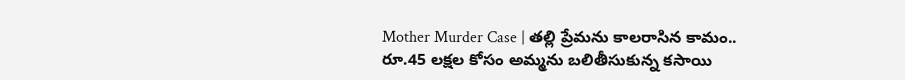Mother Murder Case | తల్లి ప్రేమను కాలరాసిన కామం.. రూ.45 లక్షల కోసం అమ్మను బలితీసుకున్న కసాయి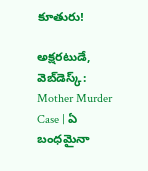కూతురు!

అక్షరటుడే, వెబ్‌డెస్క్‌: Mother Murder Case | ఏ బంధమైనా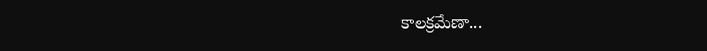కాలక్రమేణా...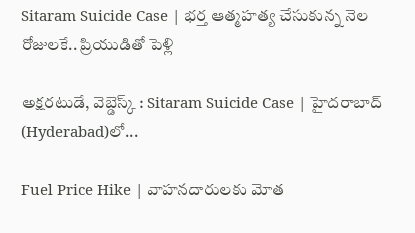Sitaram Suicide Case | భర్త ఆత్మహత్య చేసుకున్న నెల రోజులకే.. ప్రియుడితో పెళ్లి

అక్షరటుడే, వెబ్డెస్క్ : Sitaram Suicide Case | హైదరాబాద్ (Hyderabad)లో...

Fuel Price Hike | వాహనదారులకు మోత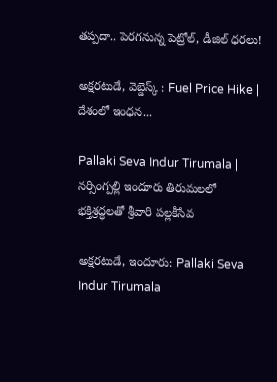తప్పదా.. పెరగనున్న పెట్రోల్, డీజిల్ ధరలు!

అక్షరటుడే, వెబ్డెస్క్ : Fuel Price Hike | దేశంలో ఇంధన...

Pallaki Seva Indur Tirumala | నర్సింగ్పల్లి ఇందూరు తిరుమలలో భక్తిశ్రద్ధలతో శ్రీవారి పల్లకీసేవ

అక్షరటుడే, ఇందూరు: Pallaki Seva Indur Tirumala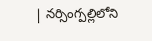| నర్సింగ్పల్లిలోని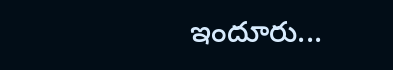ఇందూరు...